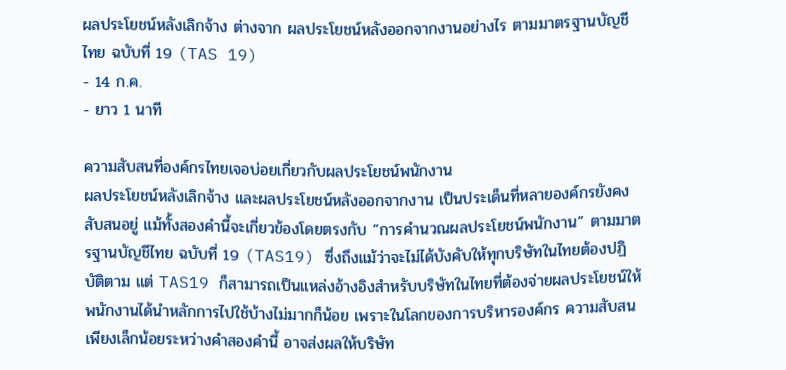ผลประโยชน์หลังเลิกจ้าง ต่างจาก ผลประโยชน์หลังออกจากงานอย่างไร ตามมาตรฐานบัญชีไทย ฉบับที่ 19 (TAS 19)
- 14 ก.ค.
- ยาว 1 นาที

ความสับสนที่องค์กรไทยเจอบ่อยเกี่ยวกับผลประโยชน์พนักงาน
ผลประโยชน์หลังเลิกจ้าง และผลประโยชน์หลังออกจากงาน เป็นประเด็นที่หลายองค์กรยังคงสับสนอยู่ แม้ทั้งสองคำนี้จะเกี่ยวข้องโดยตรงกับ “การคำนวณผลประโยชน์พนักงาน” ตามมาตรฐานบัญชีไทย ฉบับที่ 19 (TAS19) ซึ่งถึงแม้ว่าจะไม่ได้บังคับให้ทุกบริษัทในไทยต้องปฏิบัติตาม แต่ TAS19 ก็สามารถเป็นแหล่งอ้างอิงสำหรับบริษัทในไทยที่ต้องจ่ายผลประโยชน์ให้พนักงานได้นำหลักการไปใช้บ้างไม่มากก็น้อย เพราะในโลกของการบริหารองค์กร ความสับสนเพียงเล็กน้อยระหว่างคำสองคำนี้ อาจส่งผลให้บริษัท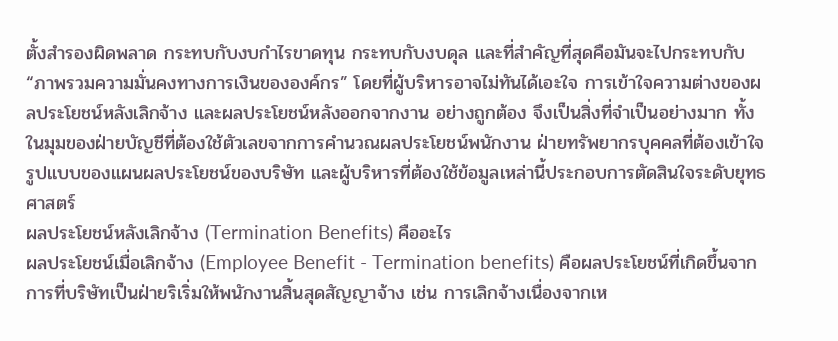ตั้งสำรองผิดพลาด กระทบกับงบกำไรขาดทุน กระทบกับงบดุล และที่สำคัญที่สุดคือมันจะไปกระทบกับ “ภาพรวมความมั่นคงทางการเงินขององค์กร” โดยที่ผู้บริหารอาจไม่ทันได้เอะใจ การเข้าใจความต่างของผลประโยชน์หลังเลิกจ้าง และผลประโยชน์หลังออกจากงาน อย่างถูกต้อง จึงเป็นสิ่งที่จำเป็นอย่างมาก ทั้งในมุมของฝ่ายบัญชีที่ต้องใช้ตัวเลขจากการคำนวณผลประโยชน์พนักงาน ฝ่ายทรัพยากรบุคคลที่ต้องเข้าใจรูปแบบของแผนผลประโยชน์ของบริษัท และผู้บริหารที่ต้องใช้ข้อมูลเหล่านี้ประกอบการตัดสินใจระดับยุทธศาสตร์
ผลประโยชน์หลังเลิกจ้าง (Termination Benefits) คืออะไร
ผลประโยชน์เมื่อเลิกจ้าง (Employee Benefit - Termination benefits) คือผลประโยชน์ที่เกิดขึ้นจากการที่บริษัทเป็นฝ่ายริเริ่มให้พนักงานสิ้นสุดสัญญาจ้าง เช่น การเลิกจ้างเนื่องจากเห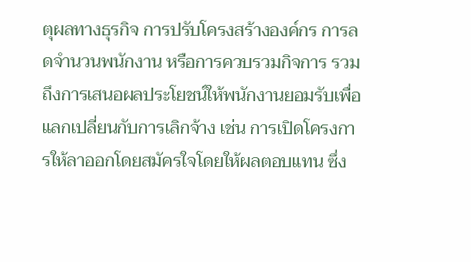ตุผลทางธุรกิจ การปรับโครงสร้างองค์กร การลดจำนวนพนักงาน หรือการควบรวมกิจการ รวมถึงการเสนอผลประโยชน์ให้พนักงานยอมรับเพื่อแลกเปลี่ยนกับการเลิกจ้าง เช่น การเปิดโครงการให้ลาออกโดยสมัครใจโดยให้ผลตอบแทน ซึ่ง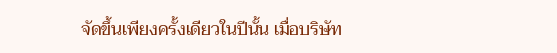จัดขึ้นเพียงครั้งเดียวในปีนั้น เมื่อบริษัท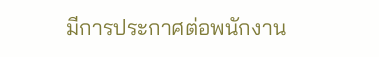มีการประกาศต่อพนักงาน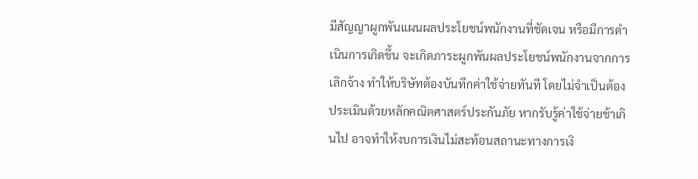มีสัญญาผูกพันแผนผลประโยชน์พนักงานที่ชัดเจน หรือมีการดำเนินการเกิดขึ้น จะเกิดภาระผูกพันผลประโยชน์พนักงานจากการเลิกจ้าง ทำให้บริษัทต้องบันทึกค่าใช้จ่ายทันที โดยไม่จำเป็นต้องประเมินด้วยหลักคณิตศาสตร์ประกันภัย หากรับรู้ค่าใช้จ่ายช้าเกินไป อาจทำให้งบการเงินไม่สะท้อนสถานะทางการเงิ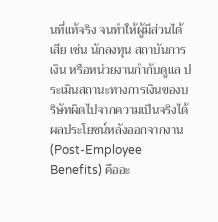นที่แท้จริง จนทำให้ผู้มีส่วนได้เสีย เช่น นักลงทุน สถาบันการเงิน หรือหน่วยงานกำกับดูแล ประเมินสถานะทางการเงินของบริษัทผิดไปจากความเป็นจริงได้
ผลประโยชน์หลังออกจากงาน (Post-Employee Benefits) คืออะ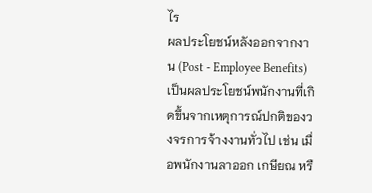ไร
ผลประโยชน์หลังออกจากงาน (Post - Employee Benefits) เป็นผลประโยชน์พนักงานที่เกิดขึ้นจากเหตุการณ์ปกติของวงจรการจ้างงานทั่วไป เช่น เมื่อพนักงานลาออก เกษียณ หรื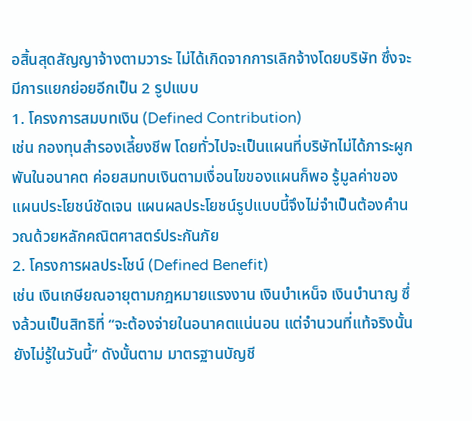อสิ้นสุดสัญญาจ้างตามวาระ ไม่ได้เกิดจากการเลิกจ้างโดยบริษัท ซึ่งจะมีการแยกย่อยอีกเป็น 2 รูปแบบ
1. โครงการสมบทเงิน (Defined Contribution)
เช่น กองทุนสำรองเลี้ยงชีพ โดยทั่วไปจะเป็นแผนที่บริษัทไม่ได้ภาระผูกพันในอนาคต ค่อยสมทบเงินตามเงื่อนไขของแผนก็พอ รู้มูลค่าของแผนประโยชน์ชัดเจน แผนผลประโยชน์รูปแบบนี้จึงไม่จำเป็นต้องคำนวณด้วยหลักคณิตศาสตร์ประกันภัย
2. โครงการผลประโชน์ (Defined Benefit)
เช่น เงินเกษียณอายุตามกฎหมายแรงงาน เงินบำเหน็จ เงินบำนาญ ซึ่งล้วนเป็นสิทธิที่ “จะต้องจ่ายในอนาคตแน่นอน แต่จำนวนที่แท้จริงนั้นยังไม่รู้ในวันนี้” ดังนั้นตาม มาตรฐานบัญชี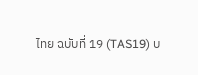ไทย ฉบับที่ 19 (TAS19) บ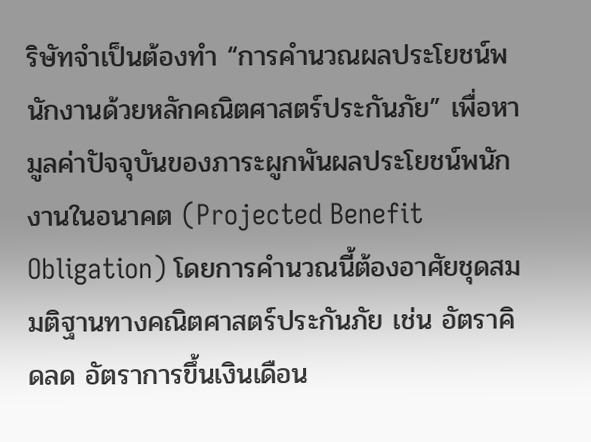ริษัทจำเป็นต้องทำ “การคำนวณผลประโยชน์พนักงานด้วยหลักคณิตศาสตร์ประกันภัย” เพื่อหามูลค่าปัจจุบันของภาระผูกพันผลประโยชน์พนักงานในอนาคต (Projected Benefit Obligation) โดยการคำนวณนี้ต้องอาศัยชุดสมมติฐานทางคณิตศาสตร์ประกันภัย เช่น อัตราคิดลด อัตราการขึ้นเงินเดือน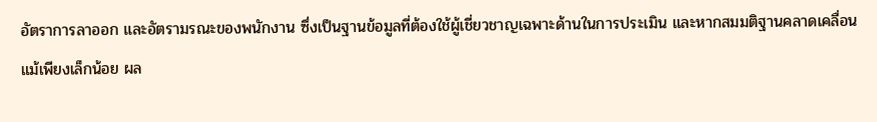อัตราการลาออก และอัตรามรณะของพนักงาน ซึ่งเป็นฐานข้อมูลที่ต้องใช้ผู้เชี่ยวชาญเฉพาะด้านในการประเมิน และหากสมมติฐานคลาดเคลื่อนแม้เพียงเล็กน้อย ผล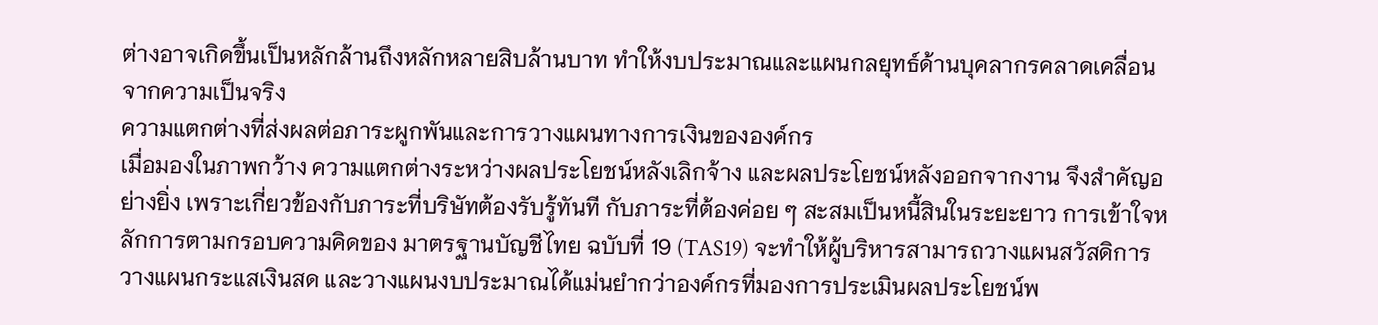ต่างอาจเกิดขึ้นเป็นหลักล้านถึงหลักหลายสิบล้านบาท ทำให้งบประมาณและแผนกลยุทธ์ด้านบุคลากรคลาดเคลื่อนจากความเป็นจริง
ความแตกต่างที่ส่งผลต่อภาระผูกพันและการวางแผนทางการเงินขององค์กร
เมื่อมองในภาพกว้าง ความแตกต่างระหว่างผลประโยชน์หลังเลิกจ้าง และผลประโยชน์หลังออกจากงาน จึงสำคัญอย่างยิ่ง เพราะเกี่ยวข้องกับภาระที่บริษัทต้องรับรู้ทันที กับภาระที่ต้องค่อย ๆ สะสมเป็นหนี้สินในระยะยาว การเข้าใจหลักการตามกรอบความคิดของ มาตรฐานบัญชีไทย ฉบับที่ 19 (TAS19) จะทำให้ผู้บริหารสามารถวางแผนสวัสดิการ วางแผนกระแสเงินสด และวางแผนงบประมาณได้แม่นยำกว่าองค์กรที่มองการประเมินผลประโยชน์พ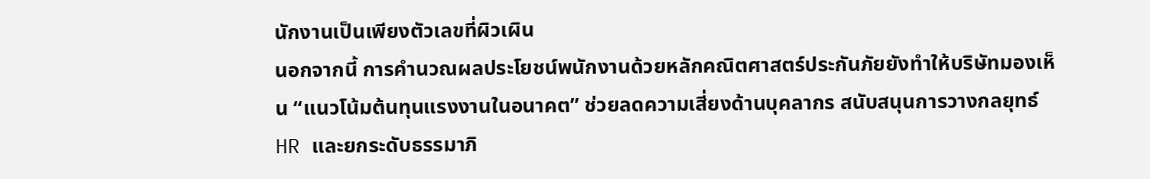นักงานเป็นเพียงตัวเลขที่ผิวเผิน
นอกจากนี้ การคำนวณผลประโยชน์พนักงานด้วยหลักคณิตศาสตร์ประกันภัยยังทำให้บริษัทมองเห็น “แนวโน้มต้นทุนแรงงานในอนาคต” ช่วยลดความเสี่ยงด้านบุคลากร สนับสนุนการวางกลยุทธ์ HR และยกระดับธรรมาภิ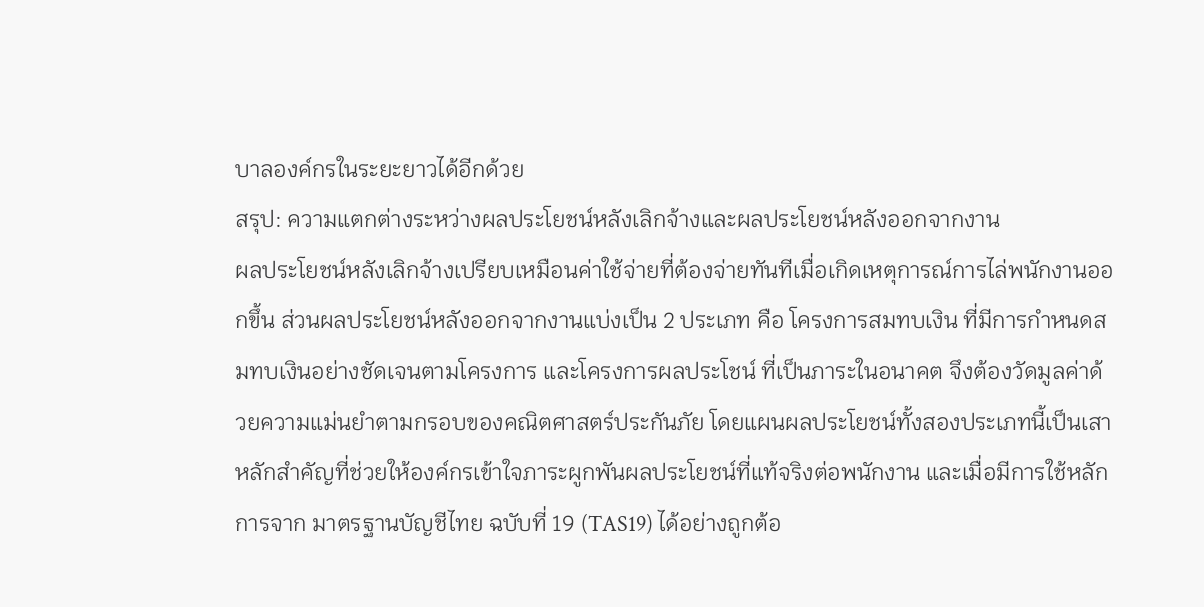บาลองค์กรในระยะยาวได้อีกด้วย
สรุป: ความแตกต่างระหว่างผลประโยชน์หลังเลิกจ้างและผลประโยชน์หลังออกจากงาน
ผลประโยชน์หลังเลิกจ้างเปรียบเหมือนค่าใช้จ่ายที่ต้องจ่ายทันทีเมื่อเกิดเหตุการณ์การไล่พนักงานออกขึ้น ส่วนผลประโยชน์หลังออกจากงานแบ่งเป็น 2 ประเภท คือ โครงการสมทบเงิน ที่มีการกำหนดสมทบเงินอย่างชัดเจนตามโครงการ และโครงการผลประโชน์ ที่เป็นภาระในอนาคต จึงต้องวัดมูลค่าด้วยความแม่นยำตามกรอบของคณิตศาสตร์ประกันภัย โดยแผนผลประโยชน์ทั้งสองประเภทนี้เป็นเสาหลักสำคัญที่ช่วยให้องค์กรเข้าใจภาระผูกพันผลประโยชน์ที่แท้จริงต่อพนักงาน และเมื่อมีการใช้หลักการจาก มาตรฐานบัญชีไทย ฉบับที่ 19 (TAS19) ได้อย่างถูกต้อ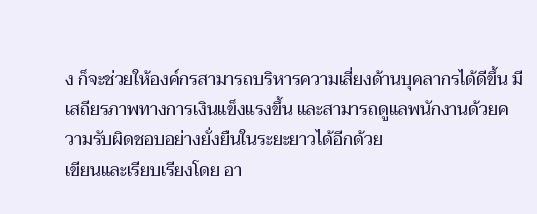ง ก็จะช่วยให้องค์กรสามารถบริหารความเสี่ยงด้านบุคลากรได้ดีขึ้น มีเสถียรภาพทางการเงินแข็งแรงขึ้น และสามารถดูแลพนักงานด้วยความรับผิดชอบอย่างยั่งยืนในระยะยาวได้อีกด้วย
เขียนและเรียบเรียงโดย อา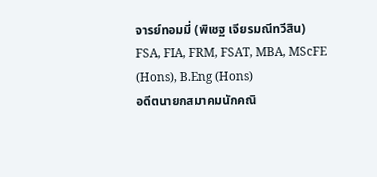จารย์ทอมมี่ (พิเชฐ เจียรมณีทวีสิน)
FSA, FIA, FRM, FSAT, MBA, MScFE (Hons), B.Eng (Hons)
อดีตนายกสมาคมนักคณิ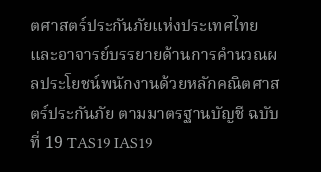ตศาสตร์ประกันภัยแห่งประเทศไทย และอาจารย์บรรยายด้านการคำนวณผลประโยชน์พนักงานด้วยหลักคณิตศาสตร์ประกันภัย ตามมาตรฐานบัญชี ฉบับที่ 19 TAS19 IAS19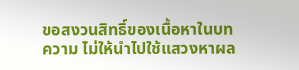ขอสงวนสิทธิ์ของเนื้อหาในบทความ ไม่ให้นำไปใช้แสวงหาผล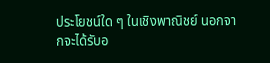ประโยชน์ใด ๆ ในเชิงพาณิชย์ นอกจากจะได้รับอ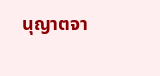นุญาตจา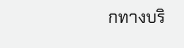กทางบริ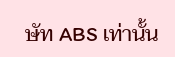ษัท ABS เท่านั้น